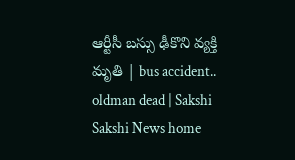ఆర్టీసీ బస్సు ఢీకొని వ్యక్తి మృతి | bus accident.. oldman dead | Sakshi
Sakshi News home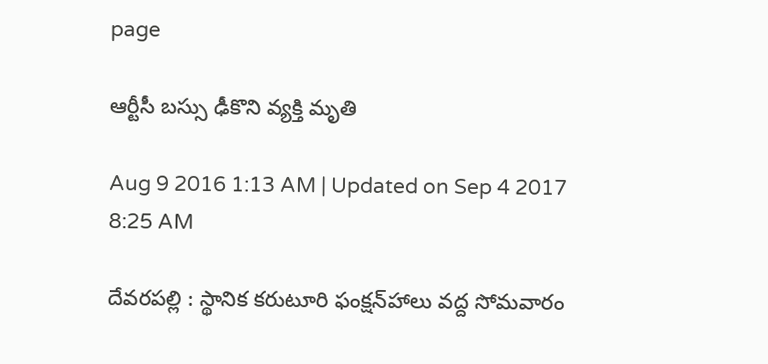page

ఆర్టీసీ బస్సు ఢీకొని వ్యక్తి మృతి

Aug 9 2016 1:13 AM | Updated on Sep 4 2017 8:25 AM

దేవరపల్లి : స్థానిక కరుటూరి ఫంక్షన్‌హాలు వద్ద సోమవారం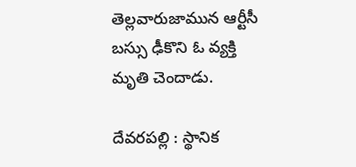తెల్లవారుజామున ఆర్టీసీ బస్సు ఢీకొని ఓ వ్యక్తి మృతి చెందాడు.

దేవరపల్లి : స్థానిక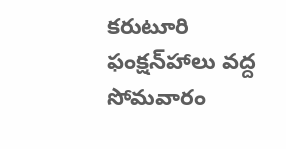కరుటూరి ఫంక్షన్‌హాలు వద్ద సోమవారం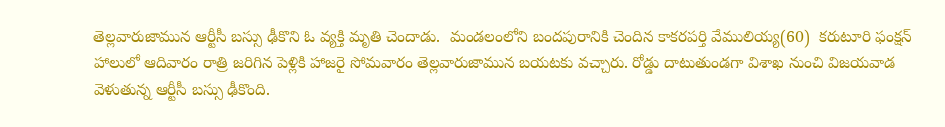తెల్లవారుజామున ఆర్టీసీ బస్సు ఢీకొని ఓ వ్యక్తి మృతి చెందాడు.  మండలంలోని బందపురానికి చెందిన కాకరపర్తి వేములియ్య(60)  కరుటూరి ఫంక్షన్‌ హాలులో ఆదివారం రాత్రి జరిగిన పెళ్లికి హాజరై సోమవారం తెల్లవారుజామున బయటకు వచ్చారు. రోడ్డు దాటుతుండగా విశాఖ నుంచి విజయవాడ వెళుతున్న ఆర్టీసీ బస్సు ఢీకొంది.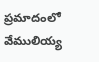ప్రమాదంలో వేములియ్య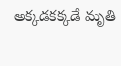అక్కడకక్కడే మృతి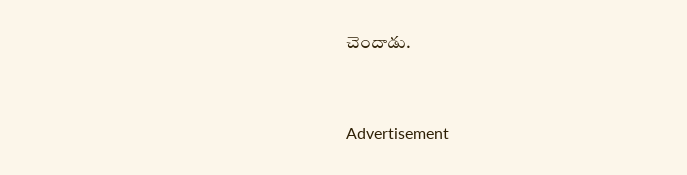చెందాడు.


Advertisement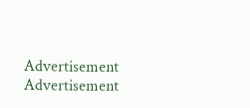Advertisement
Advertisement